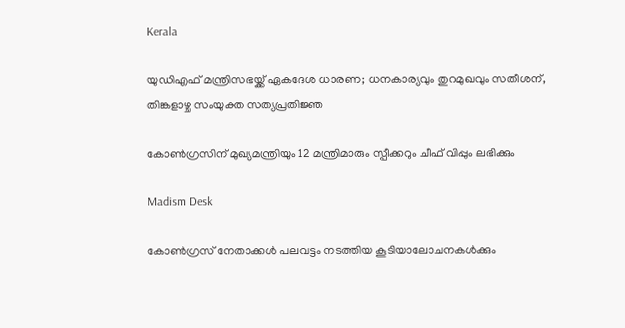Kerala

യുഡിഎഫ് മന്ത്രിസഭയ്ക്ക് ഏകദേശ ധാരണ; ധനകാര്യവും തുറമുഖവും സതീശന്, തിങ്കളാഴ്ച സംയുക്ത സത്യപ്രതിജ്ഞ

കോണ്‍ഗ്രസിന് മുഖ്യമന്ത്രിയും 12 മന്ത്രിമാരും സ്പീക്കറും ചീഫ് വിപ്പും ലഭിക്കും

Madism Desk

കോണ്‍ഗ്രസ് നേതാക്കള്‍ പലവട്ടം നടത്തിയ കൂടിയാലോചനകള്‍ക്കും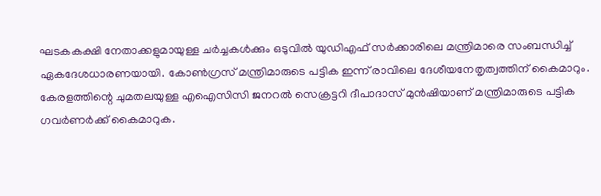ഘടകകക്ഷി നേതാക്കളുമായുള്ള ചര്‍ച്ചകള്‍ക്കും ഒടുവില്‍ യുഡിഎഫ് സര്‍ക്കാരിലെ മന്ത്രിമാരെ സംബന്ധിച്ച് ഏകദേശധാരണയായി. കോണ്‍ഗ്രസ് മന്ത്രിമാരുടെ പട്ടിക ഇന്ന് രാവിലെ ദേശീയനേതൃത്വത്തിന് കൈമാറും. കേരളത്തിന്റെ ചുമതലയുള്ള എഐസിസി ജനറല്‍ സെക്രട്ടറി ദീപാദാസ് മുന്‍ഷിയാണ് മന്ത്രിമാരുടെ പട്ടിക ഗവര്‍ണര്‍ക്ക് കൈമാറുക.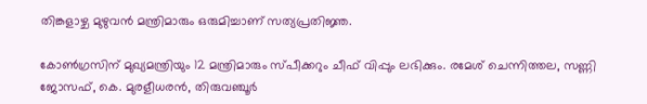തിങ്കളാഴ്ച മുഴുവന്‍ മന്ത്രിമാരും ഒരുമിച്ചാണ് സത്യപ്രതിജ്ഞ.

കോണ്‍ഗ്രസിന് മുഖ്യമന്ത്രിയും 12 മന്ത്രിമാരും സ്പീക്കറും ചീഫ് വിപ്പും ലഭിക്കും. രമേശ് ചെന്നിത്തല, സണ്ണി ജോസഫ്, കെ. മുരളീധരന്‍, തിരുവഞ്ചൂര്‍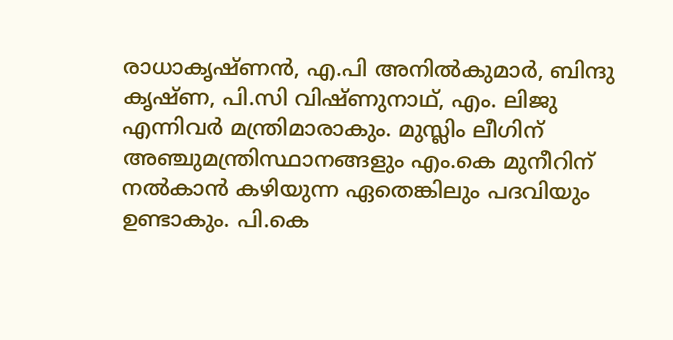രാധാകൃഷ്ണന്‍, എ.പി അനില്‍കുമാര്‍, ബിന്ദു കൃഷ്ണ, പി.സി വിഷ്ണുനാഥ്, എം. ലിജു എന്നിവര്‍ മന്ത്രിമാരാകും. മുസ്ലിം ലീഗിന് അഞ്ചുമന്ത്രിസ്ഥാനങ്ങളും എം.കെ മുനീറിന് നല്‍കാന്‍ കഴിയുന്ന ഏതെങ്കിലും പദവിയും ഉണ്ടാകും. പി.കെ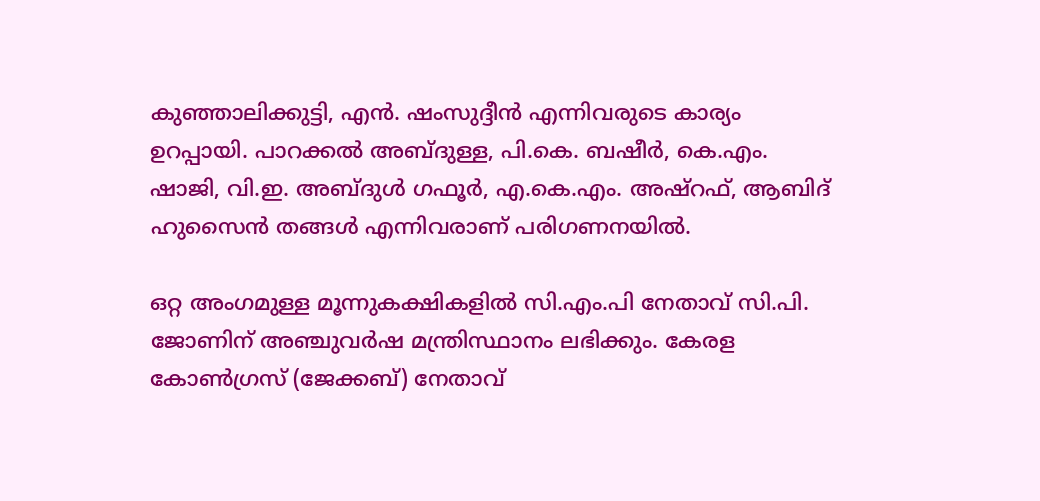കുഞ്ഞാലിക്കുട്ടി, എന്‍. ഷംസുദ്ദീന്‍ എന്നിവരുടെ കാര്യം ഉറപ്പായി. പാറക്കല്‍ അബ്ദുള്ള, പി.കെ. ബഷീര്‍, കെ.എം. ഷാജി, വി.ഇ. അബ്ദുള്‍ ഗഫൂര്‍, എ.കെ.എം. അഷ്റഫ്, ആബിദ് ഹുസൈന്‍ തങ്ങള്‍ എന്നിവരാണ് പരിഗണനയില്‍.

ഒറ്റ അംഗമുള്ള മൂന്നുകക്ഷികളില്‍ സി.എം.പി നേതാവ് സി.പി. ജോണിന് അഞ്ചുവര്‍ഷ മന്ത്രിസ്ഥാനം ലഭിക്കും. കേരള കോണ്‍ഗ്രസ് (ജേക്കബ്) നേതാവ്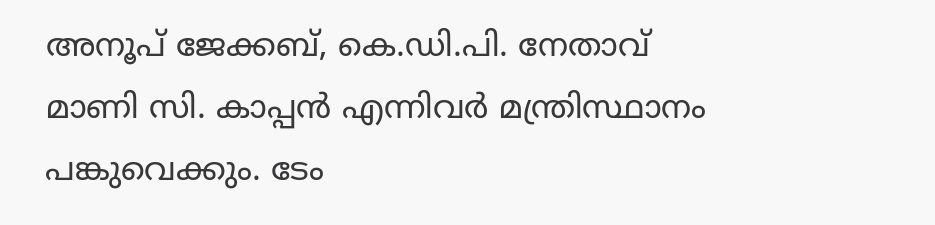അനൂപ് ജേക്കബ്, കെ.ഡി.പി. നേതാവ് മാണി സി. കാപ്പന്‍ എന്നിവര്‍ മന്ത്രിസ്ഥാനം പങ്കുവെക്കും. ടേം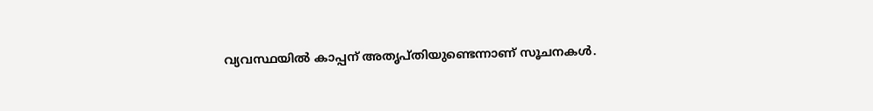വ്യവസ്ഥയില്‍ കാപ്പന് അതൃപ്തിയുണ്ടെന്നാണ് സൂചനകള്‍.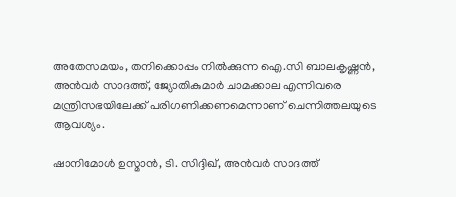അതേസമയം, തനിക്കൊപ്പം നില്‍ക്കുന്ന ഐ.സി ബാലകൃഷ്ണന്‍, അന്‍വര്‍ സാദത്ത്, ജ്യോതികുമാര്‍ ചാമക്കാല എന്നിവരെ മന്ത്രിസഭയിലേക്ക് പരിഗണിക്കണമെന്നാണ് ചെന്നിത്തലയുടെ ആവശ്യം.

ഷാനിമോള്‍ ഉസ്മാന്‍, ടി. സിദ്ദിഖ്, അന്‍വര്‍ സാദത്ത്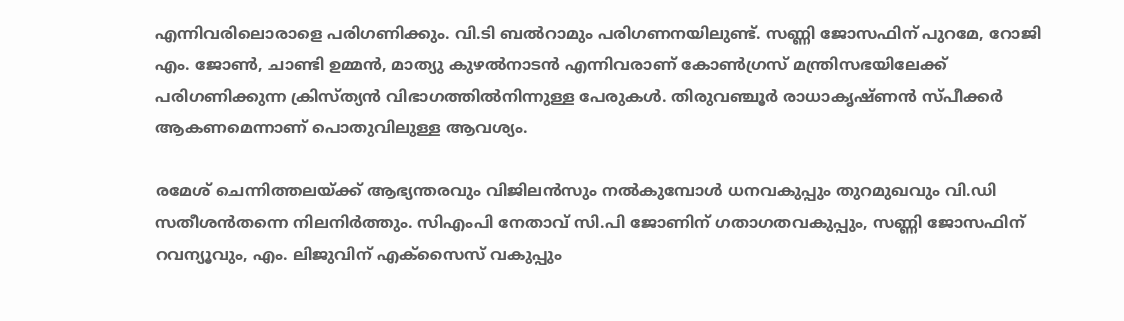എന്നിവരിലൊരാളെ പരിഗണിക്കും. വി.ടി ബല്‍റാമും പരിഗണനയിലുണ്ട്. സണ്ണി ജോസഫിന് പുറമേ, റോജി എം. ജോണ്‍, ചാണ്ടി ഉമ്മന്‍, മാത്യു കുഴല്‍നാടന്‍ എന്നിവരാണ് കോണ്‍ഗ്രസ് മന്ത്രിസഭയിലേക്ക് പരിഗണിക്കുന്ന ക്രിസ്ത്യന്‍ വിഭാഗത്തില്‍നിന്നുള്ള പേരുകള്‍. തിരുവഞ്ചൂര്‍ രാധാകൃഷ്ണന്‍ സ്പീക്കര്‍ ആകണമെന്നാണ് പൊതുവിലുള്ള ആവശ്യം.

രമേശ് ചെന്നിത്തലയ്ക്ക് ആഭ്യന്തരവും വിജിലന്‍സും നല്‍കുമ്പോള്‍ ധനവകുപ്പും തുറമുഖവും വി.ഡി സതീശന്‍തന്നെ നിലനിര്‍ത്തും. സിഎംപി നേതാവ് സി.പി ജോണിന് ഗതാഗതവകുപ്പും, സണ്ണി ജോസഫിന് റവന്യൂവും, എം. ലിജുവിന് എക്സൈസ് വകുപ്പും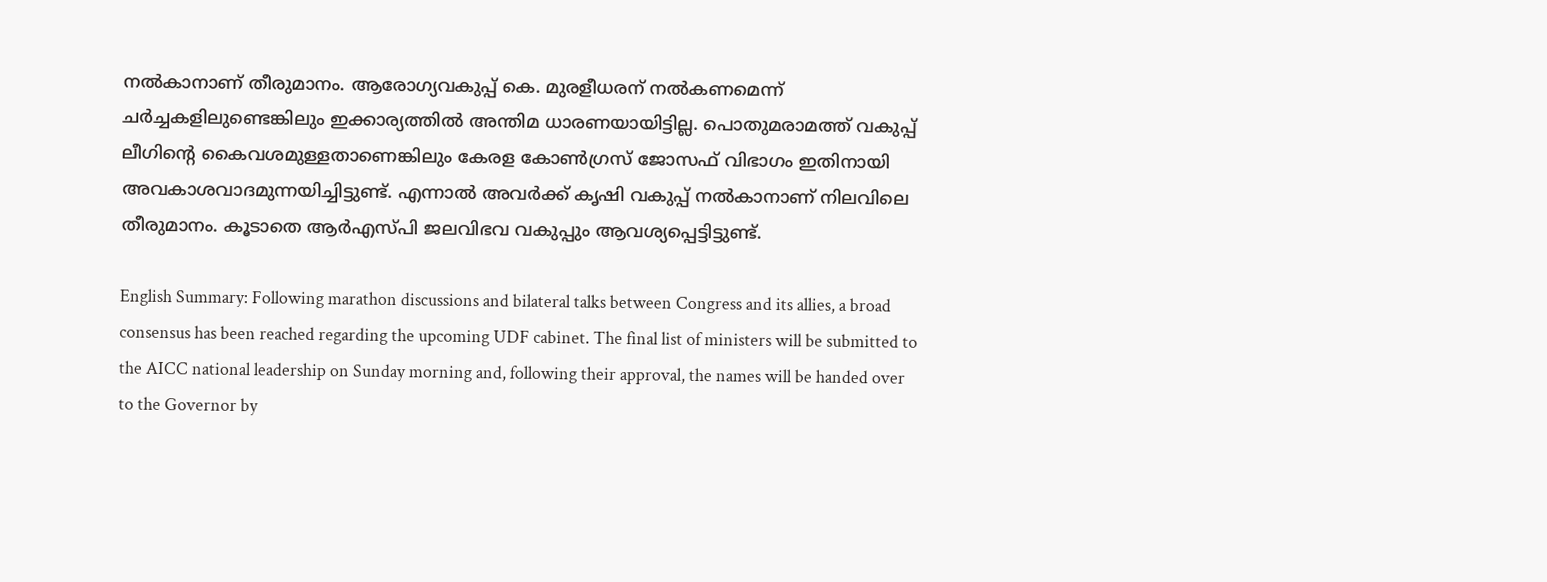നല്‍കാനാണ് തീരുമാനം. ആരോഗ്യവകുപ്പ് കെ. മുരളീധരന് നല്‍കണമെന്ന് ചര്‍ച്ചകളിലുണ്ടെങ്കിലും ഇക്കാര്യത്തില്‍ അന്തിമ ധാരണയായിട്ടില്ല. പൊതുമരാമത്ത് വകുപ്പ് ലീഗിന്റെ കൈവശമുള്ളതാണെങ്കിലും കേരള കോണ്‍ഗ്രസ് ജോസഫ് വിഭാഗം ഇതിനായി അവകാശവാദമുന്നയിച്ചിട്ടുണ്ട്. എന്നാല്‍ അവര്‍ക്ക് കൃഷി വകുപ്പ് നല്‍കാനാണ് നിലവിലെ തീരുമാനം. കൂടാതെ ആര്‍എസ്പി ജലവിഭവ വകുപ്പും ആവശ്യപ്പെട്ടിട്ടുണ്ട്.

English Summary: Following marathon discussions and bilateral talks between Congress and its allies, a broad consensus has been reached regarding the upcoming UDF cabinet. The final list of ministers will be submitted to the AICC national leadership on Sunday morning and, following their approval, the names will be handed over to the Governor by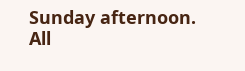Sunday afternoon. All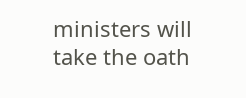ministers will take the oath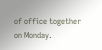of office together on Monday.